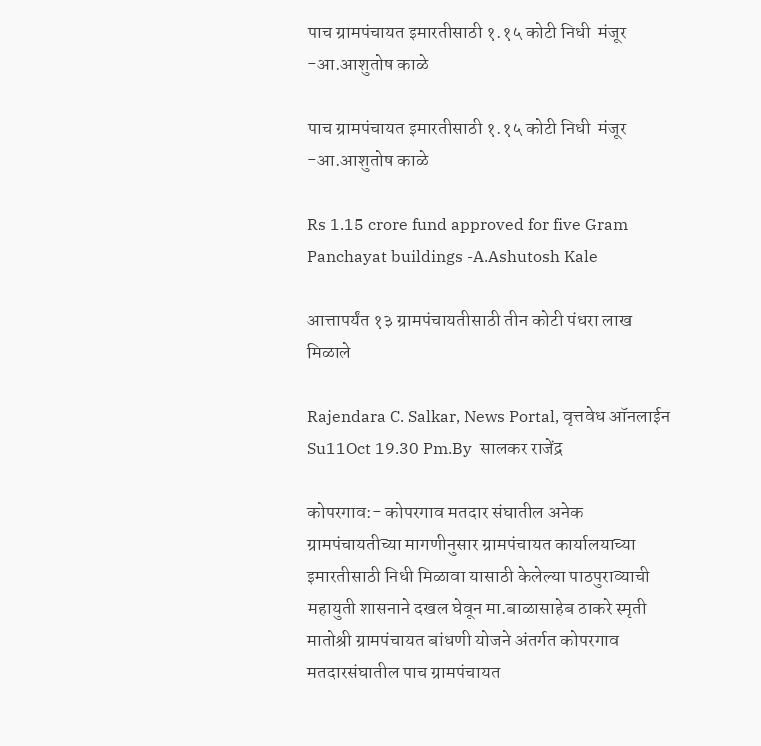पाच ग्रामपंचायत इमारतीसाठी १.१५ कोटी निधी  मंजूर -आ.आशुतोष काळे

पाच ग्रामपंचायत इमारतीसाठी १.१५ कोटी निधी  मंजूर -आ.आशुतोष काळे

Rs 1.15 crore fund approved for five Gram Panchayat buildings -A.Ashutosh Kale

आत्तापर्यंत १३ ग्रामपंचायतीसाठी तीन कोटी पंधरा लाख मिळाले

Rajendara C. Salkar, News Portal, वृत्तवेध ऑनलाईन Su11Oct 19.30 Pm.By  सालकर राजेंद्र

कोपरगाव:- कोपरगाव मतदार‌ संघातील अनेक ग्रामपंचायतीच्या मागणीनुसार ग्रामपंचायत कार्यालयाच्या इमारतीसाठी निधी मिळावा यासाठी केलेल्या पाठपुराव्याची महायुती शासनाने दखल घेवून मा.बाळासाहेब ठाकरे स्मृती मातोश्री ग्रामपंचायत बांधणी योजने अंतर्गत कोपरगाव मतदारसंघातील पाच ग्रामपंचायत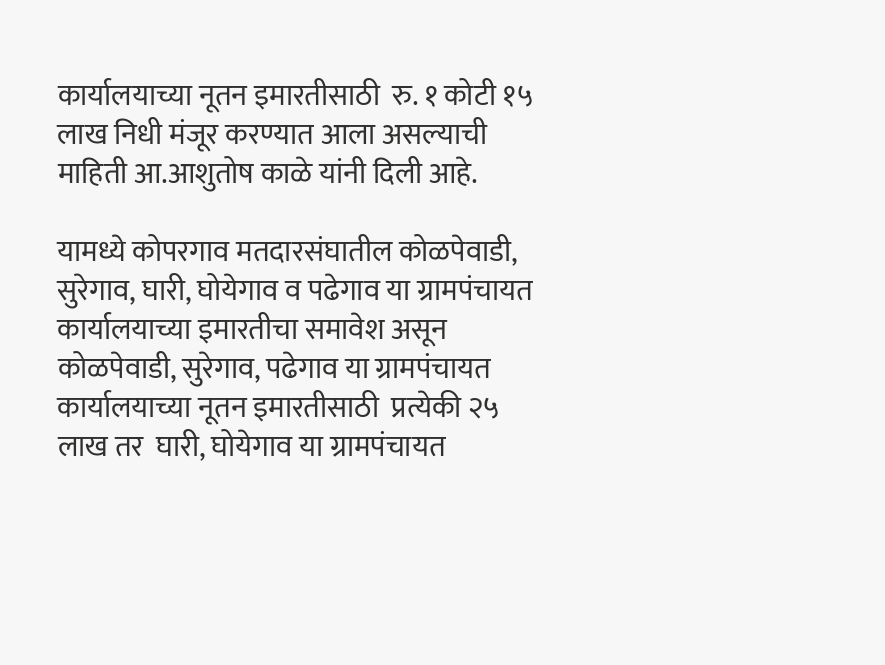कार्यालयाच्या नूतन इमारतीसाठी  रु. १ कोटी १५ लाख निधी मंजूर करण्यात आला असल्याची माहिती आ.आशुतोष काळे यांनी दिली आहे.

यामध्ये कोपरगाव मतदारसंघातील कोळपेवाडी, सुरेगाव, घारी, घोयेगाव व पढेगाव या ग्रामपंचायत कार्यालयाच्या इमारतीचा समावेश असून कोळपेवाडी, सुरेगाव, पढेगाव या ग्रामपंचायत कार्यालयाच्या नूतन इमारतीसाठी  प्रत्येकी २५ लाख तर  घारी, घोयेगाव या ग्रामपंचायत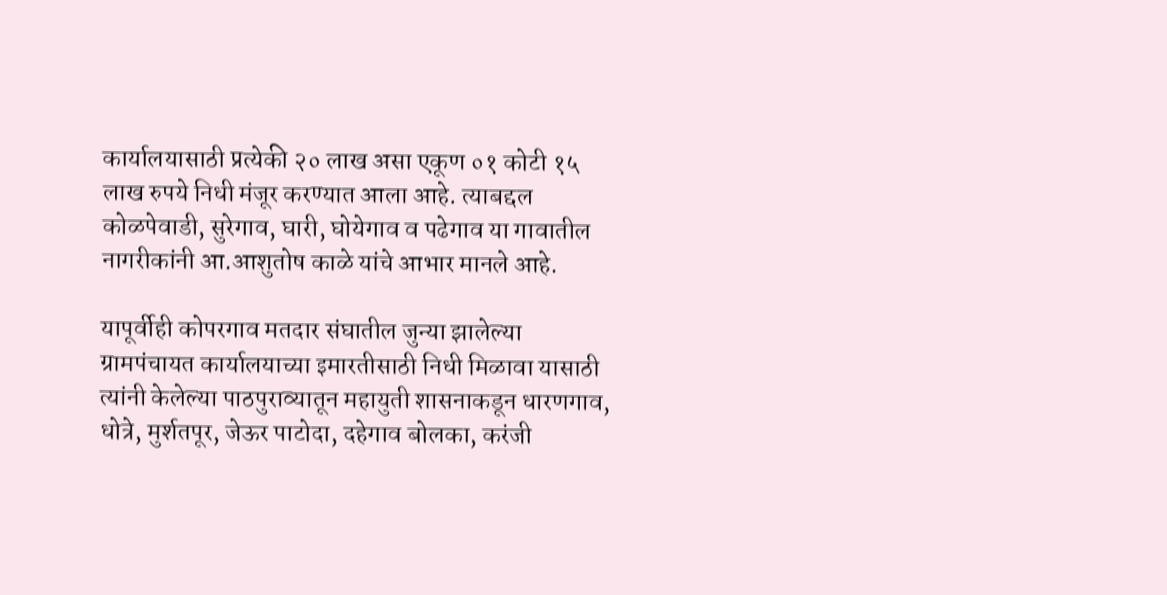कार्यालयासाठी प्रत्येकी २० लाख असा एकूण ०१ कोटी १५ लाख रुपये निधी मंजूर करण्यात आला आहे. त्याबद्दल कोळपेवाडी, सुरेगाव, घारी, घोयेगाव व पढेगाव या गावातील नागरीकांनी आ.आशुतोष काळे यांचे आभार मानले आहे.

यापूर्वीही कोपरगाव मतदार संघातील जुन्या झालेल्या ग्रामपंचायत कार्यालयाच्या इमारतीसाठी निधी मिळावा यासाठी त्यांनी केलेल्या पाठपुराव्यातून महायुती शासनाकडून धारणगाव, धोत्रे, मुर्शतपूर, जेऊर पाटोदा, दहेगाव बोलका, करंजी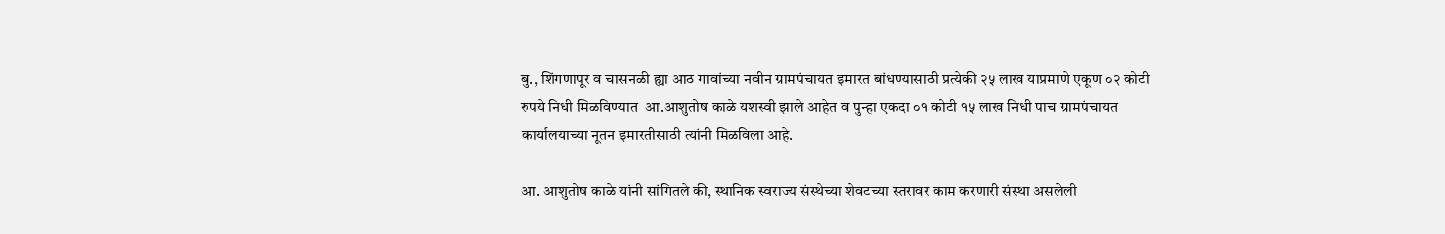बु., शिंगणापूर व चासनळी ह्या आठ गावांच्या नवीन ग्रामपंचायत इमारत बांधण्यासाठी प्रत्येकी २५ लाख याप्रमाणे एकूण ०२ कोटी रुपये निधी मिळविण्यात  आ.आशुतोष काळे यशस्वी झाले आहेत व पुन्हा एकदा ०१ कोटी १५ लाख निधी पाच ग्रामपंचायत कार्यालयाच्या नूतन इमारतीसाठी त्यांनी मिळविला आहे.

आ. आशुतोष काळे यांनी सांगितले की, स्थानिक स्वराज्य संस्थेच्या शेवटच्या स्तरावर काम करणारी संस्था असलेली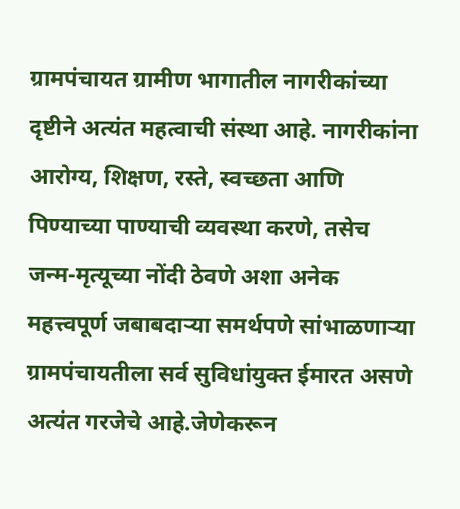ग्रामपंचायत ग्रामीण भागातील नागरीकांच्या दृष्टीने अत्यंत महत्वाची संस्था आहे. नागरीकांना आरोग्य, शिक्षण, रस्ते, स्वच्छता आणि पिण्याच्या पाण्याची व्यवस्था करणे, तसेच जन्म-मृत्यूच्या नोंदी ठेवणे अशा अनेक महत्त्वपूर्ण जबाबदाऱ्या समर्थपणे सांभाळणाऱ्या ग्रामपंचायतीला सर्व सुविधांयुक्त ईमारत असणे अत्यंत गरजेचे आहे.जेणेकरून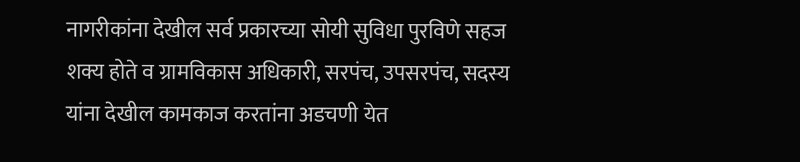नागरीकांना देखील सर्व प्रकारच्या सोयी सुविधा पुरविणे सहज शक्य होते व ग्रामविकास अधिकारी, सरपंच, उपसरपंच, सदस्य यांना देखील कामकाज करतांना अडचणी येत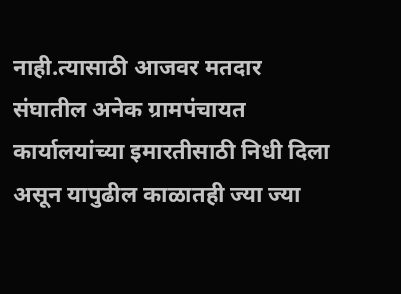नाही.त्यासाठी आजवर मतदार संघातील अनेक ग्रामपंचायत कार्यालयांच्या इमारतीसाठी निधी दिला असून यापुढील काळातही ज्या ज्या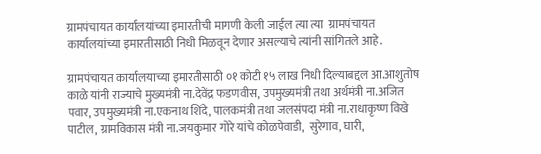ग्रामपंचायत कार्यालयांच्या इमारतीची मागणी केली जाईल त्या त्या  ग्रामपंचायत कार्यालयांच्या इमारतीसाठी निधी मिळवून देणार असल्याचे त्यांनी सांगितले आहे.

ग्रामपंचायत कार्यालयाच्या इमारतीसाठी ०१ कोटी १५ लाख निधी दिल्याबद्दल आ.आशुतोष काळे यांनी राज्याचे मुख्यमंत्री ना.देवेंद्र फडणवीस, उपमुख्यमंत्री तथा अर्थमंत्री ना.अजित पवार, उपमुख्यमंत्री ना.एकनाथ शिंदे, पालकमंत्री तथा जलसंपदा मंत्री ना.राधाकृष्ण विखे पाटील, ग्रामविकास मंत्री ना.जयकुमार गोरे यांचे कोळपेवाडी,  सुरेगाव, घारी,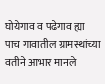घोयेगाव व पढेगाव ह्या पाच गावातील ग्रामस्थांच्या वतीने आभार मानले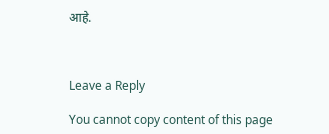आहे.



Leave a Reply

You cannot copy content of this page